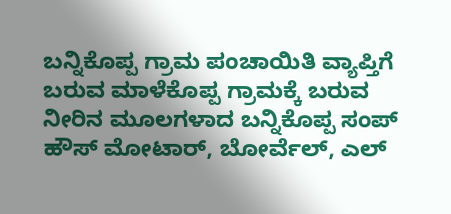ಬನ್ನಿಕೊಪ್ಪ ಗ್ರಾಮ ಪಂಚಾಯಿತಿ ವ್ಯಾಪ್ತಿಗೆ ಬರುವ ಮಾಳೆಕೊಪ್ಪ ಗ್ರಾಮಕ್ಕೆ ಬರುವ ನೀರಿನ ಮೂಲಗಳಾದ ಬನ್ನಿಕೊಪ್ಪ ಸಂಪ್ ಹೌಸ್ ಮೋಟಾರ್, ಬೋರ್ವೆಲ್, ಎಲ್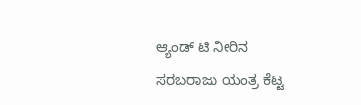ಆ್ಯಂಡ್ ಟಿ ನೀರಿನ ಸರಬರಾಜು ಯಂತ್ರ ಕೆಟ್ಟ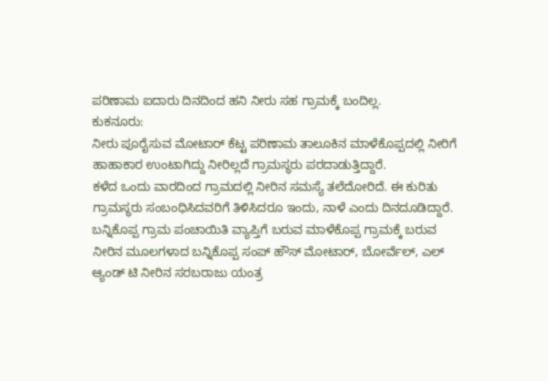ಪರಿಣಾಮ ಐದಾರು ದಿನದಿಂದ ಹನಿ ನೀರು ಸಹ ಗ್ರಾಮಕ್ಕೆ ಬಂದಿಲ್ಲ.
ಕುಕನೂರು:
ನೀರು ಪೂರೈಸುವ ಮೋಟಾರ್ ಕೆಟ್ಟ ಪರಿಣಾಮ ತಾಲೂಕಿನ ಮಾಳೆಕೊಪ್ಪದಲ್ಲಿ ನೀರಿಗೆ ಹಾಹಾಕಾರ ಉಂಟಾಗಿದ್ದು ನೀರಿಲ್ಲದೆ ಗ್ರಾಮಸ್ಥರು ಪರದಾಡುತ್ತಿದ್ದಾರೆ.
ಕಳೆದ ಒಂದು ವಾರದಿಂದ ಗ್ರಾಮದಲ್ಲಿ ನೀರಿನ ಸಮಸ್ಯೆ ತಲೆದೋರಿದೆ. ಈ ಕುರಿತು ಗ್ರಾಮಸ್ಥರು ಸಂಬಂಧಿಸಿದವರಿಗೆ ತಿಳಿಸಿದರೂ ಇಂದು, ನಾಳೆ ಎಂದು ದಿನದೂಡಿದ್ದಾರೆ.
ಬನ್ನಿಕೊಪ್ಪ ಗ್ರಾಮ ಪಂಚಾಯಿತಿ ವ್ಯಾಪ್ತಿಗೆ ಬರುವ ಮಾಳೆಕೊಪ್ಪ ಗ್ರಾಮಕ್ಕೆ ಬರುವ ನೀರಿನ ಮೂಲಗಳಾದ ಬನ್ನಿಕೊಪ್ಪ ಸಂಪ್ ಹೌಸ್ ಮೋಟಾರ್, ಬೋರ್ವೆಲ್, ಎಲ್ ಆ್ಯಂಡ್ ಟಿ ನೀರಿನ ಸರಬರಾಜು ಯಂತ್ರ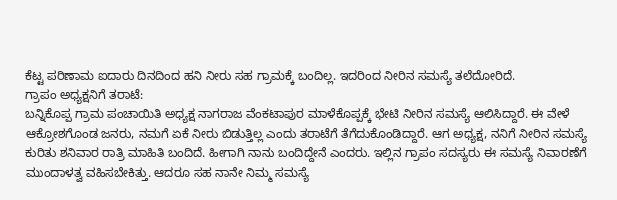ಕೆಟ್ಟ ಪರಿಣಾಮ ಐದಾರು ದಿನದಿಂದ ಹನಿ ನೀರು ಸಹ ಗ್ರಾಮಕ್ಕೆ ಬಂದಿಲ್ಲ. ಇದರಿಂದ ನೀರಿನ ಸಮಸ್ಯೆ ತಲೆದೋರಿದೆ.
ಗ್ರಾಪಂ ಅಧ್ಯಕ್ಷನಿಗೆ ತರಾಟೆ:
ಬನ್ನಿಕೊಪ್ಪ ಗ್ರಾಮ ಪಂಚಾಯಿತಿ ಅಧ್ಯಕ್ಷ ನಾಗರಾಜ ವೆಂಕಟಾಪುರ ಮಾಳೆಕೊಪ್ಪಕ್ಕೆ ಭೇಟಿ ನೀರಿನ ಸಮಸ್ಯೆ ಆಲಿಸಿದ್ದಾರೆ. ಈ ವೇಳೆ ಆಕ್ರೋಶಗೊಂಡ ಜನರು, ನಮಗೆ ಏಕೆ ನೀರು ಬಿಡುತ್ತಿಲ್ಲ ಎಂದು ತರಾಟೆಗೆ ತೆಗೆದುಕೊಂಡಿದ್ದಾರೆ. ಆಗ ಅಧ್ಯಕ್ಷ, ನನಿಗೆ ನೀರಿನ ಸಮಸ್ಯೆ ಕುರಿತು ಶನಿವಾರ ರಾತ್ರಿ ಮಾಹಿತಿ ಬಂದಿದೆ. ಹೀಗಾಗಿ ನಾನು ಬಂದಿದ್ದೇನೆ ಎಂದರು. ಇಲ್ಲಿನ ಗ್ರಾಪಂ ಸದಸ್ಯರು ಈ ಸಮಸ್ಯೆ ನಿವಾರಣೆಗೆ ಮುಂದಾಳತ್ವ ವಹಿಸಬೇಕಿತ್ತು. ಆದರೂ ಸಹ ನಾನೇ ನಿಮ್ಮ ಸಮಸ್ಯೆ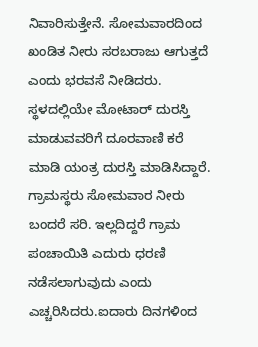ನಿವಾರಿಸುತ್ತೇನೆ. ಸೋಮವಾರದಿಂದ ಖಂಡಿತ ನೀರು ಸರಬರಾಜು ಆಗುತ್ತದೆ ಎಂದು ಭರವಸೆ ನೀಡಿದರು.
ಸ್ಥಳದಲ್ಲಿಯೇ ಮೋಟಾರ್ ದುರಸ್ತಿ ಮಾಡುವವರಿಗೆ ದೂರವಾಣಿ ಕರೆ ಮಾಡಿ ಯಂತ್ರ ದುರಸ್ತಿ ಮಾಡಿಸಿದ್ದಾರೆ. ಗ್ರಾಮಸ್ಥರು ಸೋಮವಾರ ನೀರು ಬಂದರೆ ಸರಿ. ಇಲ್ಲದಿದ್ದರೆ ಗ್ರಾಮ ಪಂಚಾಯಿತಿ ಎದುರು ಧರಣಿ ನಡೆಸಲಾಗುವುದು ಎಂದು ಎಚ್ಚರಿಸಿದರು.ಐದಾರು ದಿನಗಳಿಂದ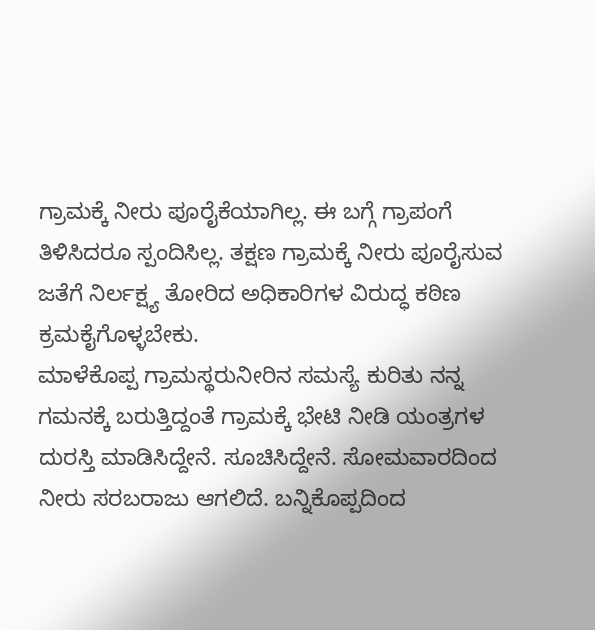ಗ್ರಾಮಕ್ಕೆ ನೀರು ಪೂರೈಕೆಯಾಗಿಲ್ಲ. ಈ ಬಗ್ಗೆ ಗ್ರಾಪಂಗೆ ತಿಳಿಸಿದರೂ ಸ್ಪಂದಿಸಿಲ್ಲ. ತಕ್ಷಣ ಗ್ರಾಮಕ್ಕೆ ನೀರು ಪೂರೈಸುವ ಜತೆಗೆ ನಿರ್ಲಕ್ಷ್ಯ ತೋರಿದ ಅಧಿಕಾರಿಗಳ ವಿರುದ್ಧ ಕಠಿಣ ಕ್ರಮಕೈಗೊಳ್ಳಬೇಕು.
ಮಾಳೆಕೊಪ್ಪ ಗ್ರಾಮಸ್ಥರುನೀರಿನ ಸಮಸ್ಯೆ ಕುರಿತು ನನ್ನ ಗಮನಕ್ಕೆ ಬರುತ್ತಿದ್ದಂತೆ ಗ್ರಾಮಕ್ಕೆ ಭೇಟಿ ನೀಡಿ ಯಂತ್ರಗಳ ದುರಸ್ತಿ ಮಾಡಿಸಿದ್ದೇನೆ. ಸೂಚಿಸಿದ್ದೇನೆ. ಸೋಮವಾರದಿಂದ ನೀರು ಸರಬರಾಜು ಆಗಲಿದೆ. ಬನ್ನಿಕೊಪ್ಪದಿಂದ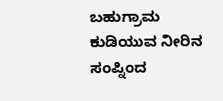ಬಹುಗ್ರಾಮ ಕುಡಿಯುವ ನೀರಿನ ಸಂಪ್ನಿಂದ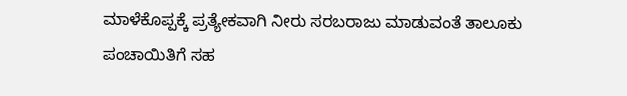ಮಾಳೆಕೊಪ್ಪಕ್ಕೆ ಪ್ರತ್ಯೇಕವಾಗಿ ನೀರು ಸರಬರಾಜು ಮಾಡುವಂತೆ ತಾಲೂಕು ಪಂಚಾಯಿತಿಗೆ ಸಹ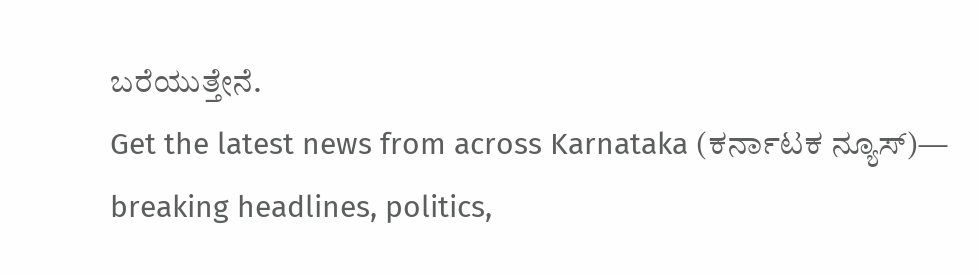ಬರೆಯುತ್ತೇನೆ.
Get the latest news from across Karnataka (ಕರ್ನಾಟಕ ನ್ಯೂಸ್)— breaking headlines, politics,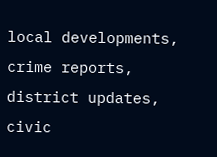local developments, crime reports, district updates, civic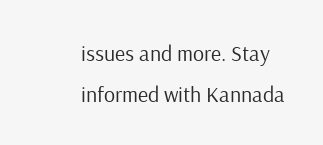issues and more. Stay informed with Kannada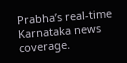Prabha’s real‑time Karnataka news coverage.